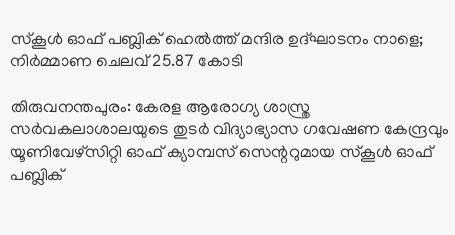സ്‌കൂള്‍ ഓഫ് പബ്ലിക് ഹെല്‍ത്ത് മന്ദിര ഉദ്ഘാടനം നാളെ; നിർമ്മാണ ചെലവ് 25.87 കോടി

തിരുവനന്തപുരം: കേരള ആരോഗ്യ ശാസ്ത്ര സർവകലാശാലയുടെ തുടർ വിദ്യാഭ്യാസ ഗവേഷണ കേന്ദ്രവും യൂണിവേഴ്സിറ്റി ഓഫ് ക്യാമ്പസ് സെന്ററുമായ സ്‌കൂൾ ഓഫ് പബ്ലിക്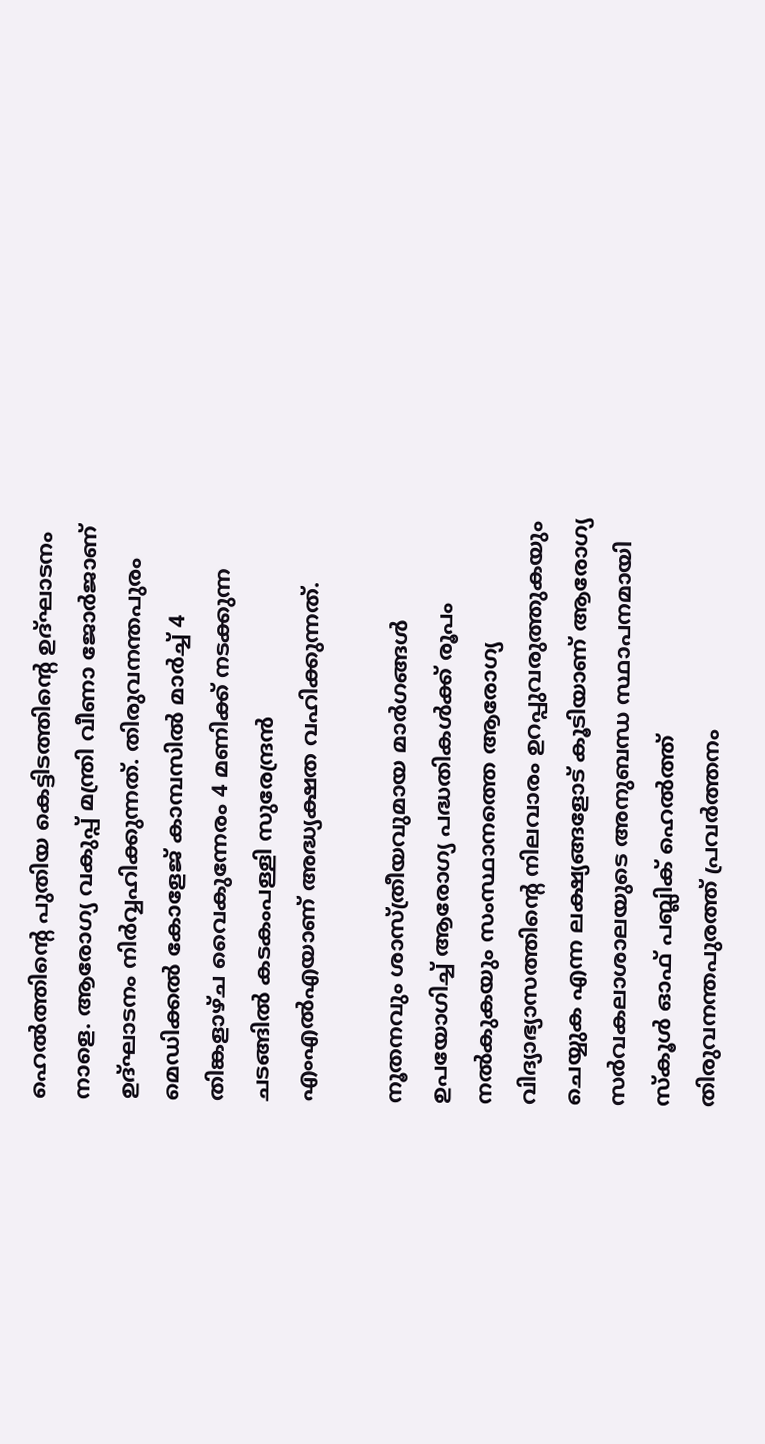ഹെൽത്തിന്റെ പുതിയ കെട്ടിടത്തിന്റെ ഉദ്ഘാടനം നാളെ. ആരോഗ്യ വകുപ്പ് മന്ത്രി വീണാ ജോർജാണ് ഉദ്ഘാടനം നിർവ്വഹിക്കുന്നത്. തിരുവനന്തപുരം മെഡിക്കൽ കോളേജ് കാമ്പസിൽ മാർച്ച് 4 തിങ്കളാഴ്ച വൈകുന്നേരം 4 മണിക്ക് നടക്കുന്ന ചടങ്ങിൽ കടകംപള്ളി സുരേന്ദ്രൻ എംഎൽഎയാണ് അദ്ധ്യക്ഷത വഹിക്കുന്നത്.

നൂതനവും ശാസ്ത്രീയവുമായ മാർഗങ്ങൾ ഉപയോഗിച്ച് ആരോഗ്യ പദ്ധതികൾക്ക് രൂപം നൽകുകയും സംസ്ഥാനത്തെ ആരോഗ്യ വിദ്യാഭ്യാസത്തിന്റെ നിലവാരം ഉറപ്പുവരുത്തുകയും ചെയ്യുക എന്ന ലക്ഷ്യങ്ങളോട് കൂടിയാണ് ആരോഗ്യ സർവകലാശാലയുടെ അനുബന്ധ സ്ഥാപനമായി സ്‌കൂൾ ഓഫ് പബ്ലിക് ഹെൽത്ത് തിരുവനന്തപുരത്ത് പ്രവർത്തനം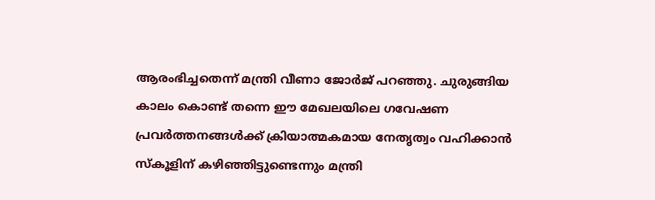ആരംഭിച്ചതെന്ന് മന്ത്രി വീണാ ജോർജ് പറഞ്ഞു. ചുരുങ്ങിയ കാലം കൊണ്ട് തന്നെ ഈ മേഖലയിലെ ഗവേഷണ പ്രവർത്തനങ്ങൾക്ക് ക്രിയാത്മകമായ നേതൃത്വം വഹിക്കാൻ സ്‌കൂളിന് കഴിഞ്ഞിട്ടുണ്ടെന്നും മന്ത്രി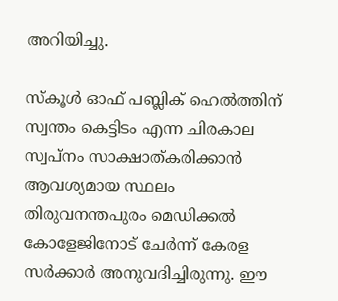അറിയിച്ചു.

സ്‌കൂൾ ഓഫ് പബ്ലിക് ഹെൽത്തിന് സ്വന്തം കെട്ടിടം എന്ന ചിരകാല സ്വപ്നം സാക്ഷാത്കരിക്കാൻ ആവശ്യമായ സ്ഥലം തിരുവനന്തപുരം മെഡിക്കൽ കോളേജിനോട് ചേർന്ന് കേരള സർക്കാർ അനുവദിച്ചിരുന്നു. ഈ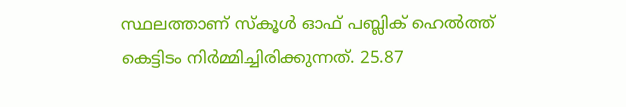സ്ഥലത്താണ് സ്‌കൂൾ ഓഫ് പബ്ലിക് ഹെൽത്ത് കെട്ടിടം നിർമ്മിച്ചിരിക്കുന്നത്. 25.87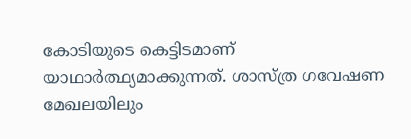കോടിയുടെ കെട്ടിടമാണ് യാഥാർത്ഥ്യമാക്കുന്നത്. ശാസ്ത്ര ഗവേഷണ മേഖലയിലും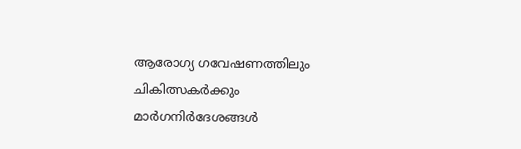ആരോഗ്യ ഗവേഷണത്തിലും ചികിത്സകർക്കും മാർഗനിർദേശങ്ങൾ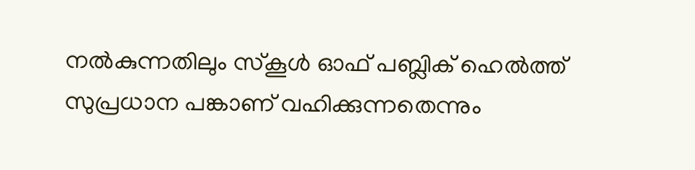നൽകുന്നതിലും സ്‌കൂൾ ഓഫ് പബ്ലിക് ഹെൽത്ത് സുപ്രധാന പങ്കാണ് വഹിക്കുന്നതെന്നും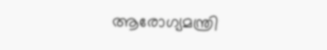ആരോഗ്യമന്ത്രി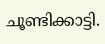ചൂണ്ടിക്കാട്ടി.